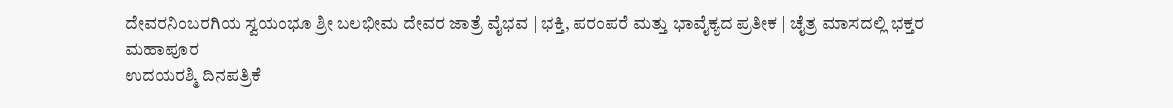ದೇವರನಿಂಬರಗಿಯ ಸ್ವಯಂಭೂ ಶ್ರೀ ಬಲಭೀಮ ದೇವರ ಜಾತ್ರೆ ವೈಭವ | ಭಕ್ತಿ, ಪರಂಪರೆ ಮತ್ತು ಭಾವೈಕ್ಯದ ಪ್ರತೀಕ | ಚೈತ್ರ ಮಾಸದಲ್ಲಿ ಭಕ್ತರ ಮಹಾಪೂರ
ಉದಯರಶ್ಮಿ ದಿನಪತ್ರಿಕೆ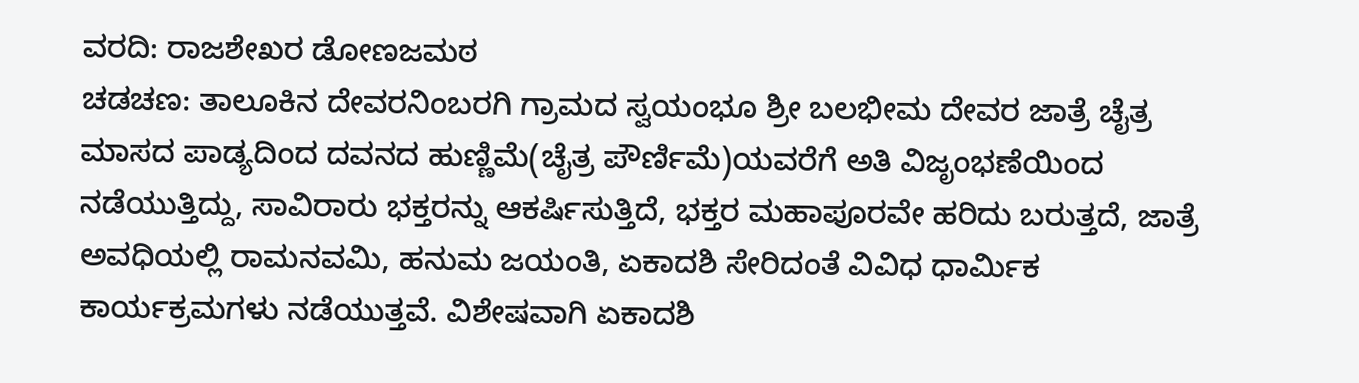ವರದಿ: ರಾಜಶೇಖರ ಡೋಣಜಮಠ
ಚಡಚಣ: ತಾಲೂಕಿನ ದೇವರನಿಂಬರಗಿ ಗ್ರಾಮದ ಸ್ವಯಂಭೂ ಶ್ರೀ ಬಲಭೀಮ ದೇವರ ಜಾತ್ರೆ ಚೈತ್ರ ಮಾಸದ ಪಾಡ್ಯದಿಂದ ದವನದ ಹುಣ್ಣಿಮೆ(ಚೈತ್ರ ಪೌರ್ಣಿಮೆ)ಯವರೆಗೆ ಅತಿ ವಿಜೃಂಭಣೆಯಿಂದ ನಡೆಯುತ್ತಿದ್ದು, ಸಾವಿರಾರು ಭಕ್ತರನ್ನು ಆಕರ್ಷಿಸುತ್ತಿದೆ, ಭಕ್ತರ ಮಹಾಪೂರವೇ ಹರಿದು ಬರುತ್ತದೆ, ಜಾತ್ರೆ ಅವಧಿಯಲ್ಲಿ ರಾಮನವಮಿ, ಹನುಮ ಜಯಂತಿ, ಏಕಾದಶಿ ಸೇರಿದಂತೆ ವಿವಿಧ ಧಾರ್ಮಿಕ ಕಾರ್ಯಕ್ರಮಗಳು ನಡೆಯುತ್ತವೆ. ವಿಶೇಷವಾಗಿ ಏಕಾದಶಿ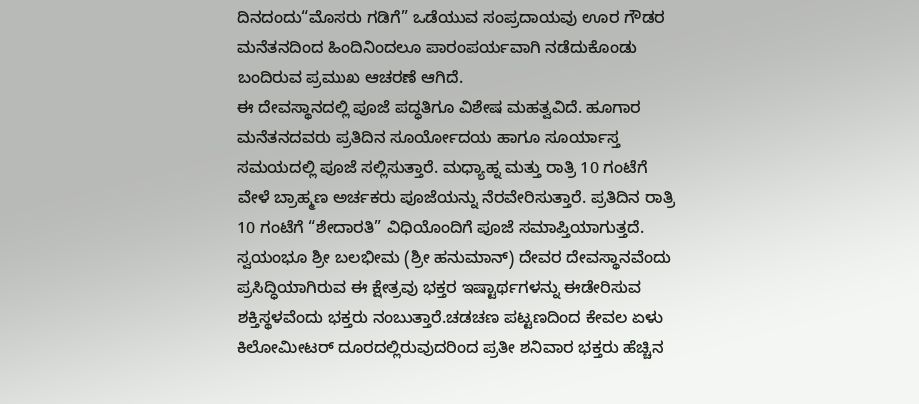ದಿನದಂದು“ಮೊಸರು ಗಡಿಗೆ” ಒಡೆಯುವ ಸಂಪ್ರದಾಯವು ಊರ ಗೌಡರ ಮನೆತನದಿಂದ ಹಿಂದಿನಿಂದಲೂ ಪಾರಂಪರ್ಯವಾಗಿ ನಡೆದುಕೊಂಡು ಬಂದಿರುವ ಪ್ರಮುಖ ಆಚರಣೆ ಆಗಿದೆ.
ಈ ದೇವಸ್ಥಾನದಲ್ಲಿ ಪೂಜೆ ಪದ್ಧತಿಗೂ ವಿಶೇಷ ಮಹತ್ವವಿದೆ. ಹೂಗಾರ ಮನೆತನದವರು ಪ್ರತಿದಿನ ಸೂರ್ಯೋದಯ ಹಾಗೂ ಸೂರ್ಯಾಸ್ತ ಸಮಯದಲ್ಲಿ ಪೂಜೆ ಸಲ್ಲಿಸುತ್ತಾರೆ. ಮಧ್ಯಾಹ್ನ ಮತ್ತು ರಾತ್ರಿ 10 ಗಂಟೆಗೆ ವೇಳೆ ಬ್ರಾಹ್ಮಣ ಅರ್ಚಕರು ಪೂಜೆಯನ್ನು ನೆರವೇರಿಸುತ್ತಾರೆ. ಪ್ರತಿದಿನ ರಾತ್ರಿ 10 ಗಂಟೆಗೆ “ಶೇದಾರತಿ” ವಿಧಿಯೊಂದಿಗೆ ಪೂಜೆ ಸಮಾಪ್ತಿಯಾಗುತ್ತದೆ.
ಸ್ವಯಂಭೂ ಶ್ರೀ ಬಲಭೀಮ (ಶ್ರೀ ಹನುಮಾನ್) ದೇವರ ದೇವಸ್ಥಾನವೆಂದು ಪ್ರಸಿದ್ಧಿಯಾಗಿರುವ ಈ ಕ್ಷೇತ್ರವು ಭಕ್ತರ ಇಷ್ಟಾರ್ಥಗಳನ್ನು ಈಡೇರಿಸುವ ಶಕ್ತಿಸ್ಥಳವೆಂದು ಭಕ್ತರು ನಂಬುತ್ತಾರೆ.ಚಡಚಣ ಪಟ್ಟಣದಿಂದ ಕೇವಲ ಏಳು ಕಿಲೋಮೀಟರ್ ದೂರದಲ್ಲಿರುವುದರಿಂದ ಪ್ರತೀ ಶನಿವಾರ ಭಕ್ತರು ಹೆಚ್ಚಿನ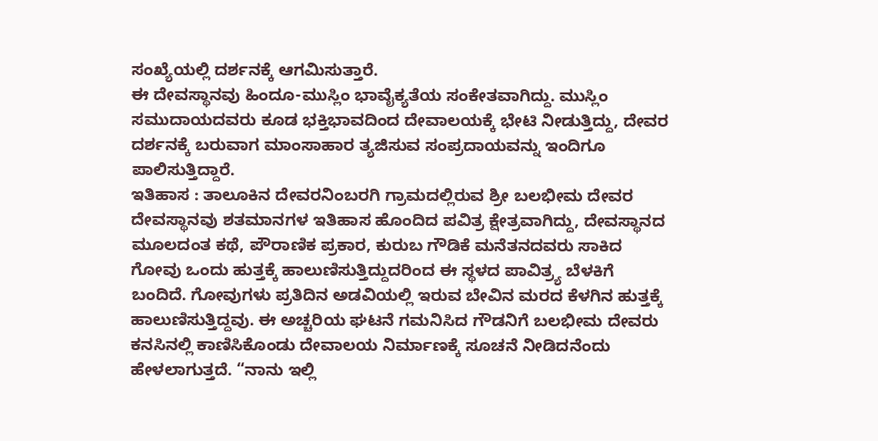ಸಂಖ್ಯೆಯಲ್ಲಿ ದರ್ಶನಕ್ಕೆ ಆಗಮಿಸುತ್ತಾರೆ.
ಈ ದೇವಸ್ಥಾನವು ಹಿಂದೂ-ಮುಸ್ಲಿಂ ಭಾವೈಕ್ಯತೆಯ ಸಂಕೇತವಾಗಿದ್ದು. ಮುಸ್ಲಿಂ ಸಮುದಾಯದವರು ಕೂಡ ಭಕ್ತಿಭಾವದಿಂದ ದೇವಾಲಯಕ್ಕೆ ಭೇಟಿ ನೀಡುತ್ತಿದ್ದು, ದೇವರ ದರ್ಶನಕ್ಕೆ ಬರುವಾಗ ಮಾಂಸಾಹಾರ ತ್ಯಜಿಸುವ ಸಂಪ್ರದಾಯವನ್ನು ಇಂದಿಗೂ ಪಾಲಿಸುತ್ತಿದ್ದಾರೆ.
ಇತಿಹಾಸ : ತಾಲೂಕಿನ ದೇವರನಿಂಬರಗಿ ಗ್ರಾಮದಲ್ಲಿರುವ ಶ್ರೀ ಬಲಭೀಮ ದೇವರ ದೇವಸ್ಥಾನವು ಶತಮಾನಗಳ ಇತಿಹಾಸ ಹೊಂದಿದ ಪವಿತ್ರ ಕ್ಷೇತ್ರವಾಗಿದ್ದು, ದೇವಸ್ಥಾನದ ಮೂಲದಂತ ಕಥೆ, ಪೌರಾಣಿಕ ಪ್ರಕಾರ, ಕುರುಬ ಗೌಡಿಕೆ ಮನೆತನದವರು ಸಾಕಿದ ಗೋವು ಒಂದು ಹುತ್ತಕ್ಕೆ ಹಾಲುಣಿಸುತ್ತಿದ್ದುದರಿಂದ ಈ ಸ್ಥಳದ ಪಾವಿತ್ರ್ಯ ಬೆಳಕಿಗೆ ಬಂದಿದೆ. ಗೋವುಗಳು ಪ್ರತಿದಿನ ಅಡವಿಯಲ್ಲಿ ಇರುವ ಬೇವಿನ ಮರದ ಕೆಳಗಿನ ಹುತ್ತಕ್ಕೆ ಹಾಲುಣಿಸುತ್ತಿದ್ದವು. ಈ ಅಚ್ಚರಿಯ ಘಟನೆ ಗಮನಿಸಿದ ಗೌಡನಿಗೆ ಬಲಭೀಮ ದೇವರು ಕನಸಿನಲ್ಲಿ ಕಾಣಿಸಿಕೊಂಡು ದೇವಾಲಯ ನಿರ್ಮಾಣಕ್ಕೆ ಸೂಚನೆ ನೀಡಿದನೆಂದು ಹೇಳಲಾಗುತ್ತದೆ. “ನಾನು ಇಲ್ಲಿ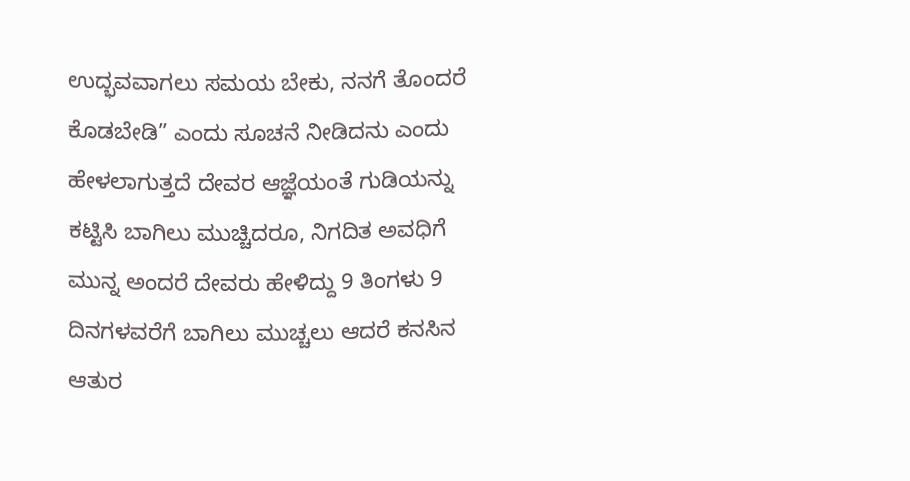ಉದ್ಭವವಾಗಲು ಸಮಯ ಬೇಕು, ನನಗೆ ತೊಂದರೆ ಕೊಡಬೇಡಿ” ಎಂದು ಸೂಚನೆ ನೀಡಿದನು ಎಂದು ಹೇಳಲಾಗುತ್ತದೆ ದೇವರ ಆಜ್ಞೆಯಂತೆ ಗುಡಿಯನ್ನು ಕಟ್ಟಿಸಿ ಬಾಗಿಲು ಮುಚ್ಚಿದರೂ, ನಿಗದಿತ ಅವಧಿಗೆ ಮುನ್ನ ಅಂದರೆ ದೇವರು ಹೇಳಿದ್ದು 9 ತಿಂಗಳು 9 ದಿನಗಳವರೆಗೆ ಬಾಗಿಲು ಮುಚ್ಚಲು ಆದರೆ ಕನಸಿನ ಆತುರ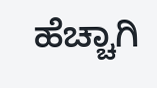ಹೆಚ್ಚಾಗಿ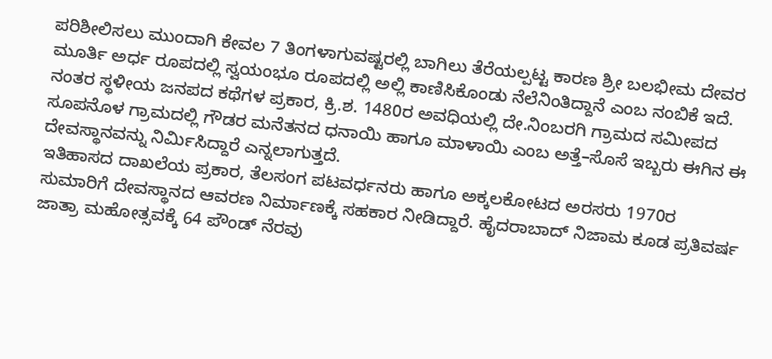ಪರಿಶೀಲಿಸಲು ಮುಂದಾಗಿ ಕೇವಲ 7 ತಿಂಗಳಾಗುವಷ್ಟರಲ್ಲಿ ಬಾಗಿಲು ತೆರೆಯಲ್ಪಟ್ಟ ಕಾರಣ ಶ್ರೀ ಬಲಭೀಮ ದೇವರ ಮೂರ್ತಿ ಅರ್ಧ ರೂಪದಲ್ಲಿ ಸ್ವಯಂಭೂ ರೂಪದಲ್ಲಿ ಅಲ್ಲಿ ಕಾಣಿಸಿಕೊಂಡು ನೆಲೆನಿಂತಿದ್ದಾನೆ ಎಂಬ ನಂಬಿಕೆ ಇದೆ.
ನಂತರ ಸ್ಥಳೀಯ ಜನಪದ ಕಥೆಗಳ ಪ್ರಕಾರ, ಕ್ರಿ.ಶ. 1480ರ ಅವಧಿಯಲ್ಲಿ ದೇ.ನಿಂಬರಗಿ ಗ್ರಾಮದ ಸಮೀಪದ ಸೂಪನೊಳ ಗ್ರಾಮದಲ್ಲಿ ಗೌಡರ ಮನೆತನದ ಧನಾಯಿ ಹಾಗೂ ಮಾಳಾಯಿ ಎಂಬ ಅತ್ತೆ–ಸೊಸೆ ಇಬ್ಬರು ಈಗಿನ ಈ ದೇವಸ್ಥಾನವನ್ನು ನಿರ್ಮಿಸಿದ್ದಾರೆ ಎನ್ನಲಾಗುತ್ತದೆ.
ಇತಿಹಾಸದ ದಾಖಲೆಯ ಪ್ರಕಾರ, ತೆಲಸಂಗ ಪಟವರ್ಧನರು ಹಾಗೂ ಅಕ್ಕಲಕೋಟದ ಅರಸರು 1970ರ ಸುಮಾರಿಗೆ ದೇವಸ್ಥಾನದ ಆವರಣ ನಿರ್ಮಾಣಕ್ಕೆ ಸಹಕಾರ ನೀಡಿದ್ದಾರೆ. ಹೈದರಾಬಾದ್ ನಿಜಾಮ ಕೂಡ ಪ್ರತಿವರ್ಷ ಜಾತ್ರಾ ಮಹೋತ್ಸವಕ್ಕೆ 64 ಪೌಂಡ್ ನೆರವು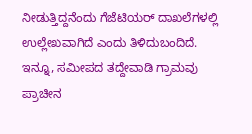ನೀಡುತ್ತಿದ್ದನೆಂದು ಗೆಜೆಟಿಯರ್ ದಾಖಲೆಗಳಲ್ಲಿ ಉಲ್ಲೇಖವಾಗಿದೆ ಎಂದು ತಿಳಿದುಬಂದಿದೆ.
ಇನ್ನೂ, ಸಮೀಪದ ತದ್ದೇವಾಡಿ ಗ್ರಾಮವು ಪ್ರಾಚೀನ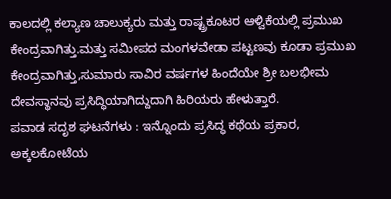ಕಾಲದಲ್ಲಿ ಕಲ್ಯಾಣ ಚಾಲುಕ್ಯರು ಮತ್ತು ರಾಷ್ಟ್ರಕೂಟರ ಆಳ್ವಿಕೆಯಲ್ಲಿ ಪ್ರಮುಖ ಕೇಂದ್ರವಾಗಿತ್ತು.ಮತ್ತು ಸಮೀಪದ ಮಂಗಳವೇಡಾ ಪಟ್ಟಣವು ಕೂಡಾ ಪ್ರಮುಖ ಕೇಂದ್ರವಾಗಿತ್ತು,ಸುಮಾರು ಸಾವಿರ ವರ್ಷಗಳ ಹಿಂದೆಯೇ ಶ್ರೀ ಬಲಭೀಮ ದೇವಸ್ಥಾನವು ಪ್ರಸಿದ್ಧಿಯಾಗಿದ್ದುದಾಗಿ ಹಿರಿಯರು ಹೇಳುತ್ತಾರೆ.
ಪವಾಡ ಸದೃಶ ಘಟನೆಗಳು : ಇನ್ನೊಂದು ಪ್ರಸಿದ್ಧ ಕಥೆಯ ಪ್ರಕಾರ, ಅಕ್ಕಲಕೋಟೆಯ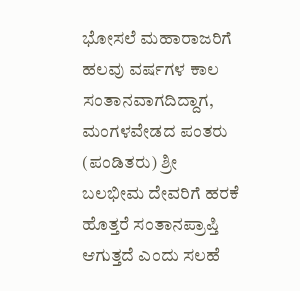ಭೋಸಲೆ ಮಹಾರಾಜರಿಗೆ ಹಲವು ವರ್ಷಗಳ ಕಾಲ ಸಂತಾನವಾಗದಿದ್ದಾಗ, ಮಂಗಳವೇಡದ ಪಂತರು (ಪಂಡಿತರು) ಶ್ರೀ ಬಲಭೀಮ ದೇವರಿಗೆ ಹರಕೆ ಹೊತ್ತರೆ ಸಂತಾನಪ್ರಾಪ್ತಿ ಆಗುತ್ತದೆ ಎಂದು ಸಲಹೆ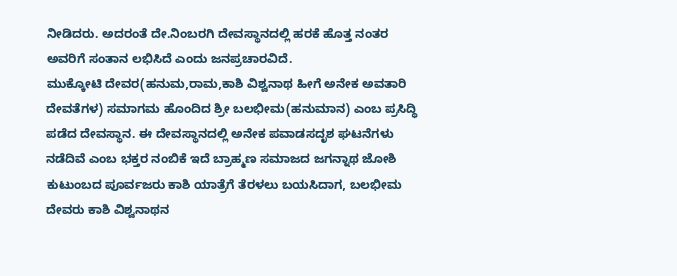ನೀಡಿದರು. ಅದರಂತೆ ದೇ.ನಿಂಬರಗಿ ದೇವಸ್ಥಾನದಲ್ಲಿ ಹರಕೆ ಹೊತ್ತ ನಂತರ ಅವರಿಗೆ ಸಂತಾನ ಲಭಿಸಿದೆ ಎಂದು ಜನಪ್ರಚಾರವಿದೆ.
ಮುಕ್ಕೋಟಿ ದೇವರ(ಹನುಮ,ರಾಮ,ಕಾಶಿ ವಿಶ್ವನಾಥ ಹೀಗೆ ಅನೇಕ ಅವತಾರಿ ದೇವತೆಗಳ) ಸಮಾಗಮ ಹೊಂದಿದ ಶ್ರೀ ಬಲಭೀಮ(ಹನುಮಾನ) ಎಂಬ ಪ್ರಸಿದ್ಧಿ ಪಡೆದ ದೇವಸ್ಥಾನ. ಈ ದೇವಸ್ಥಾನದಲ್ಲಿ ಅನೇಕ ಪವಾಡಸದೃಶ ಘಟನೆಗಳು ನಡೆದಿವೆ ಎಂಬ ಭಕ್ತರ ನಂಬಿಕೆ ಇದೆ ಬ್ರಾಹ್ಮಣ ಸಮಾಜದ ಜಗನ್ನಾಥ ಜೋಶಿ ಕುಟುಂಬದ ಪೂರ್ವಜರು ಕಾಶಿ ಯಾತ್ರೆಗೆ ತೆರಳಲು ಬಯಸಿದಾಗ, ಬಲಭೀಮ ದೇವರು ಕಾಶಿ ವಿಶ್ವನಾಥನ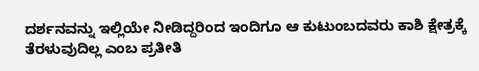ದರ್ಶನವನ್ನು ಇಲ್ಲಿಯೇ ನೀಡಿದ್ದರಿಂದ ಇಂದಿಗೂ ಆ ಕುಟುಂಬದವರು ಕಾಶಿ ಕ್ಷೇತ್ರಕ್ಕೆ ತೆರಳುವುದಿಲ್ಲ ಎಂಬ ಪ್ರತೀತಿ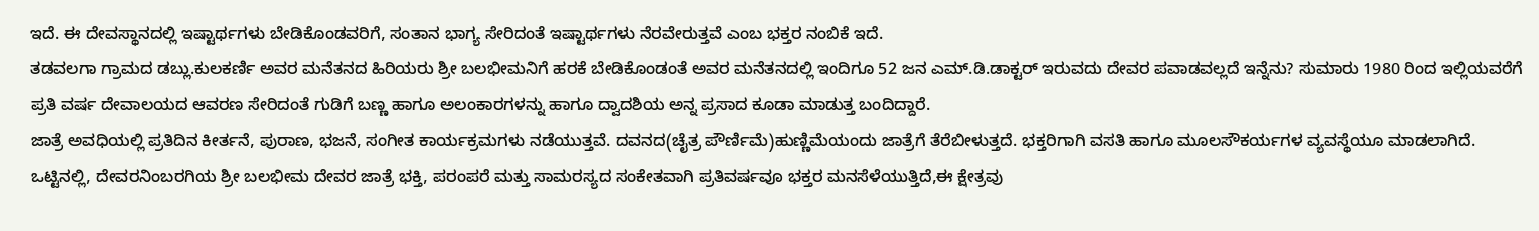ಇದೆ. ಈ ದೇವಸ್ಥಾನದಲ್ಲಿ ಇಷ್ಟಾರ್ಥಗಳು ಬೇಡಿಕೊಂಡವರಿಗೆ, ಸಂತಾನ ಭಾಗ್ಯ ಸೇರಿದಂತೆ ಇಷ್ಟಾರ್ಥಗಳು ನೆರವೇರುತ್ತವೆ ಎಂಬ ಭಕ್ತರ ನಂಬಿಕೆ ಇದೆ.
ತಡವಲಗಾ ಗ್ರಾಮದ ಡಬ್ಲು.ಕುಲಕರ್ಣಿ ಅವರ ಮನೆತನದ ಹಿರಿಯರು ಶ್ರೀ ಬಲಭೀಮನಿಗೆ ಹರಕೆ ಬೇಡಿಕೊಂಡಂತೆ ಅವರ ಮನೆತನದಲ್ಲಿ ಇಂದಿಗೂ 52 ಜನ ಎಮ್.ಡಿ.ಡಾಕ್ಟರ್ ಇರುವದು ದೇವರ ಪವಾಡವಲ್ಲದೆ ಇನ್ನೆನು? ಸುಮಾರು 1980 ರಿಂದ ಇಲ್ಲಿಯವರೆಗೆ ಪ್ರತಿ ವರ್ಷ ದೇವಾಲಯದ ಆವರಣ ಸೇರಿದಂತೆ ಗುಡಿಗೆ ಬಣ್ಣ ಹಾಗೂ ಅಲಂಕಾರಗಳನ್ನು ಹಾಗೂ ದ್ವಾದಶಿಯ ಅನ್ನ ಪ್ರಸಾದ ಕೂಡಾ ಮಾಡುತ್ತ ಬಂದಿದ್ದಾರೆ.
ಜಾತ್ರೆ ಅವಧಿಯಲ್ಲಿ ಪ್ರತಿದಿನ ಕೀರ್ತನೆ, ಪುರಾಣ, ಭಜನೆ, ಸಂಗೀತ ಕಾರ್ಯಕ್ರಮಗಳು ನಡೆಯುತ್ತವೆ. ದವನದ(ಚೈತ್ರ ಪೌರ್ಣಿಮೆ)ಹುಣ್ಣಿಮೆಯಂದು ಜಾತ್ರೆಗೆ ತೆರೆಬೀಳುತ್ತದೆ. ಭಕ್ತರಿಗಾಗಿ ವಸತಿ ಹಾಗೂ ಮೂಲಸೌಕರ್ಯಗಳ ವ್ಯವಸ್ಥೆಯೂ ಮಾಡಲಾಗಿದೆ.
ಒಟ್ಟಿನಲ್ಲಿ, ದೇವರನಿಂಬರಗಿಯ ಶ್ರೀ ಬಲಭೀಮ ದೇವರ ಜಾತ್ರೆ ಭಕ್ತಿ, ಪರಂಪರೆ ಮತ್ತು ಸಾಮರಸ್ಯದ ಸಂಕೇತವಾಗಿ ಪ್ರತಿವರ್ಷವೂ ಭಕ್ತರ ಮನಸೆಳೆಯುತ್ತಿದೆ,ಈ ಕ್ಷೇತ್ರವು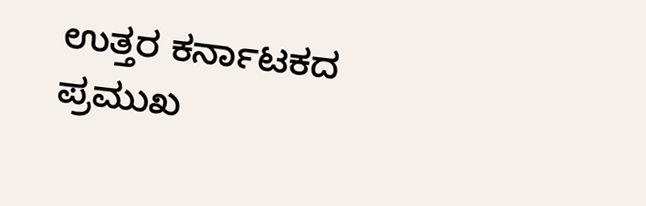ಉತ್ತರ ಕರ್ನಾಟಕದ ಪ್ರಮುಖ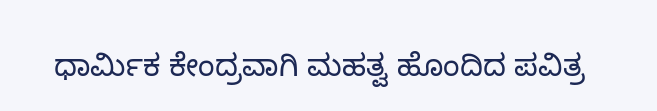ಧಾರ್ಮಿಕ ಕೇಂದ್ರವಾಗಿ ಮಹತ್ವ ಹೊಂದಿದ ಪವಿತ್ರ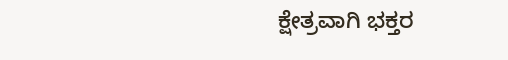ಕ್ಷೇತ್ರವಾಗಿ ಭಕ್ತರ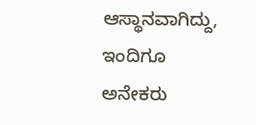ಆಸ್ಥಾನವಾಗಿದ್ದು, ಇಂದಿಗೂ ಅನೇಕರು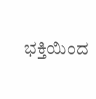ಭಕ್ತಿಯಿಂದ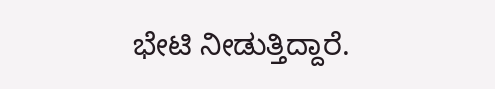ಭೇಟಿ ನೀಡುತ್ತಿದ್ದಾರೆ.